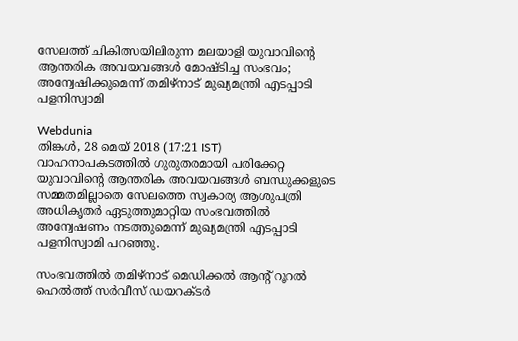സേലത്ത് ചികിത്സയിലിരുന്ന മലയാളി യുവാവിന്റെ ആന്തരിക അവയവങ്ങൾ മോഷ്ടിച്ച സംഭവം; അന്വേഷിക്കുമെന്ന് തമിഴ്നാട് മുഖ്യമന്ത്രി എടപ്പാടി പളനിസ്വാമി

Webdunia
തിങ്കള്‍, 28 മെയ് 2018 (17:21 IST)
വാഹനാപകടത്തിൽ ഗുരുതരമായി പരിക്കേറ്റ യുവാവിന്റെ ആന്തരിക അവയവങ്ങൾ ബന്ധുക്കളുടെ സമ്മതമില്ലാതെ സേലത്തെ സ്വകാര്യ ആശുപത്രി അധികൃതർ ഏടുത്തുമാറ്റിയ സംഭവത്തിൽ അന്വേഷണം നടത്തുമെന്ന് മുഖ്യമന്ത്രി എടപ്പാടി പളനിസ്വാമി പറഞ്ഞു.

സംഭവത്തിൽ തമിഴ്നാട് മെഡിക്കൽ ആന്റ് റൂറൽ ഹെൽത്ത് സർവീസ് ഡയറക്ടർ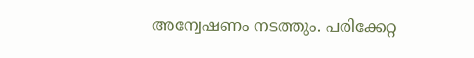അന്വേഷണം നടത്തും. പരിക്കേറ്റ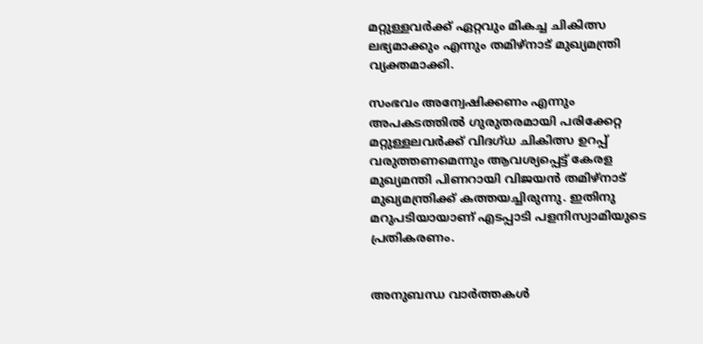മറ്റുള്ളവർക്ക് ഏറ്റവും മികച്ച ചികിത്സ ലഭ്യമാക്കും എന്നും തമിഴ്നാട് മുഖ്യമന്ത്രി വ്യക്തമാക്കി.

സംഭവം അന്വേഷിക്കണം എന്നും അപകടത്തിൽ ഗുരുതരമായി പരിക്കേറ്റ മറ്റുള്ളലവർക്ക് വിദഗ്ധ ചികിത്സ ഉറപ്പ് വരുത്തണമെന്നും ആവശ്യപ്പെട്ട് കേരള മുഖ്യമന്തി പിണറായി വിജയൻ തമിഴ്നാട് മുഖ്യമന്ത്രിക്ക് കത്തയച്ചിരുന്നു. ഇതിനു മറുപടിയായാണ് എടപ്പാടി പളനിസ്വാമിയുടെ പ്രതികരണം.


അനുബന്ധ വാര്‍ത്തകള്‍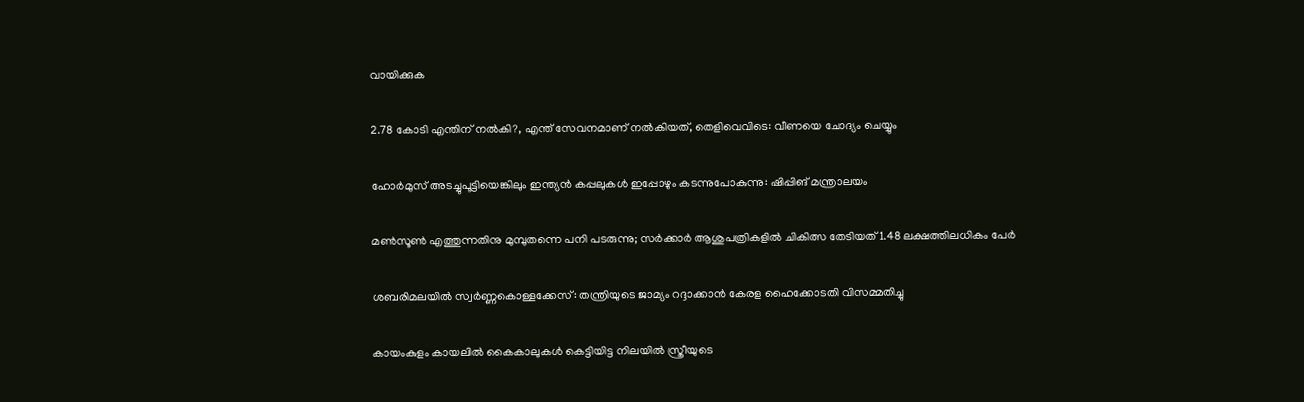വായിക്കുക

2.78 കോടി എന്തിന് നൽകി?, എന്ത് സേവനമാണ് നൽകിയത്, തെളിവെവിടെ: വീണയെ ചോദ്യം ചെയ്യും

ഹോര്‍മുസ് അടച്ചുപൂട്ടിയെങ്കിലും ഇന്ത്യന്‍ കപ്പലുകള്‍ ഇപ്പോഴും കടന്നുപോകുന്നു: ഷിപ്പിങ് മന്ത്രാലയം

മണ്‍സൂണ്‍ എത്തുന്നതിനു മുമ്പുതന്നെ പനി പടരുന്നു; സര്‍ക്കാര്‍ ആശുപത്രികളില്‍ ചികിത്സ തേടിയത് 1.48 ലക്ഷത്തിലധികം പേര്‍

ശബരിമലയില്‍ സ്വര്‍ണ്ണകൊള്ളക്കേസ്: തന്ത്രിയുടെ ജാമ്യം റദ്ദാക്കാന്‍ കേരള ഹൈക്കോടതി വിസമ്മതിച്ചു

കായംകുളം കായലില്‍ കൈകാലുകള്‍ കെട്ടിയിട്ട നിലയില്‍ സ്ത്രീയുടെ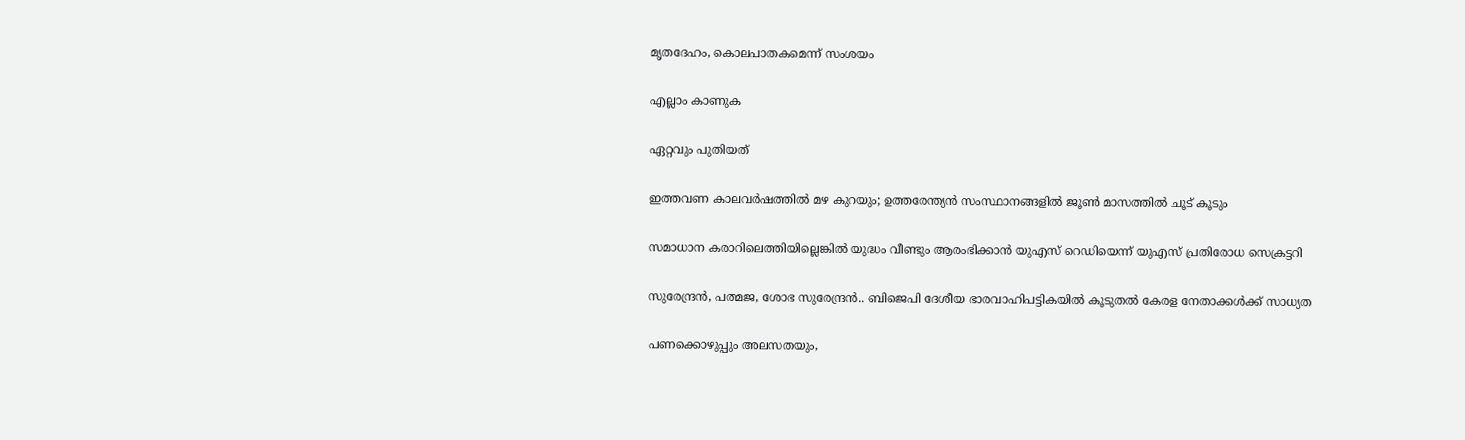മൃതദേഹം, കൊലപാതകമെന്ന് സംശയം

എല്ലാം കാണുക

ഏറ്റവും പുതിയത്

ഇത്തവണ കാലവര്‍ഷത്തില്‍ മഴ കുറയും; ഉത്തരേന്ത്യന്‍ സംസ്ഥാനങ്ങളില്‍ ജൂണ്‍ മാസത്തില്‍ ചൂട് കൂടും

സമാധാന കരാറിലെത്തിയില്ലെങ്കിൽ യുദ്ധം വീണ്ടും ആരംഭിക്കാൻ യുഎസ് റെഡിയെന്ന് യുഎസ് പ്രതിരോധ സെക്രട്ടറി

സുരേന്ദ്രൻ, പത്മജ, ശോഭ സുരേന്ദ്രൻ.. ബിജെപി ദേശീയ ഭാരവാഹിപട്ടികയിൽ കൂടുതൽ കേരള നേതാക്കൾക്ക് സാധ്യത

പണക്കൊഴുപ്പും അലസതയും,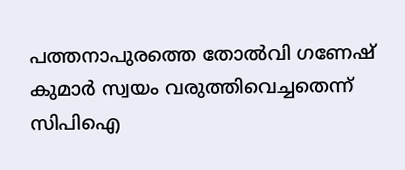പത്തനാപുരത്തെ തോൽവി ഗണേഷ് കുമാർ സ്വയം വരുത്തിവെച്ചതെന്ന് സിപിഐ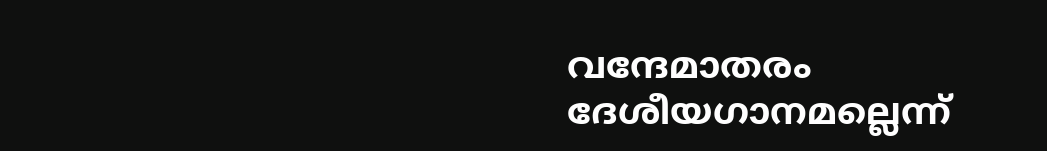വന്ദേമാതരം ദേശീയഗാനമല്ലെന്ന്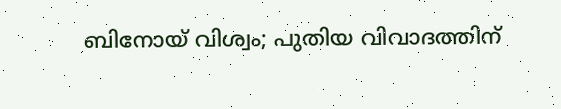ബിനോയ് വിശ്വം; പുതിയ വിവാദത്തിന്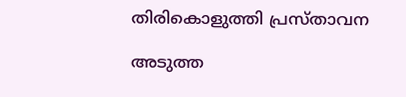തിരികൊളുത്തി പ്രസ്താവന

അടുത്ത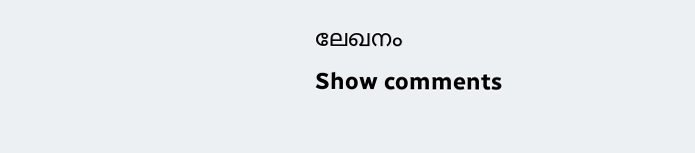ലേഖനം
Show comments